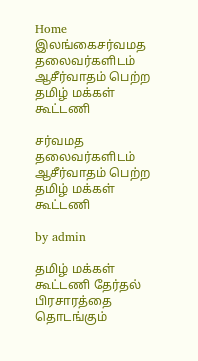Home இலங்கைசர்வமத தலைவர்களிடம் ஆசீர்வாதம் பெற்ற தமிழ் மக்கள் கூட்டணி

சர்வமத தலைவர்களிடம் ஆசீர்வாதம் பெற்ற தமிழ் மக்கள் கூட்டணி

by admin

தமிழ் மக்கள் கூட்டணி தேர்தல் பிரசாரத்தை தொடங்கும்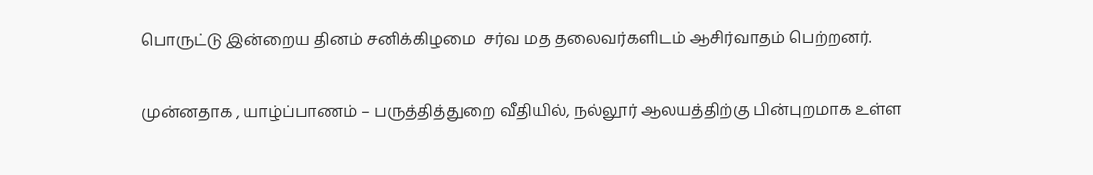பொருட்டு இன்றைய தினம் சனிக்கிழமை  சர்வ மத தலைவர்களிடம் ஆசிர்வாதம் பெற்றனர்.

முன்னதாக , யாழ்ப்பாணம் – பருத்தித்துறை வீதியில், நல்லூர் ஆலயத்திற்கு பின்புறமாக உள்ள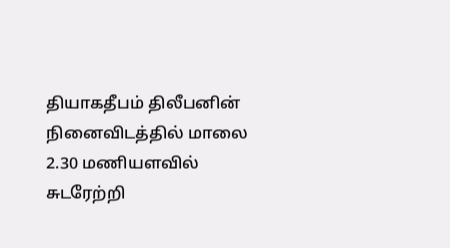தியாகதீபம் திலீபனின் நினைவிடத்தில் மாலை 2.30 மணியளவில் சுடரேற்றி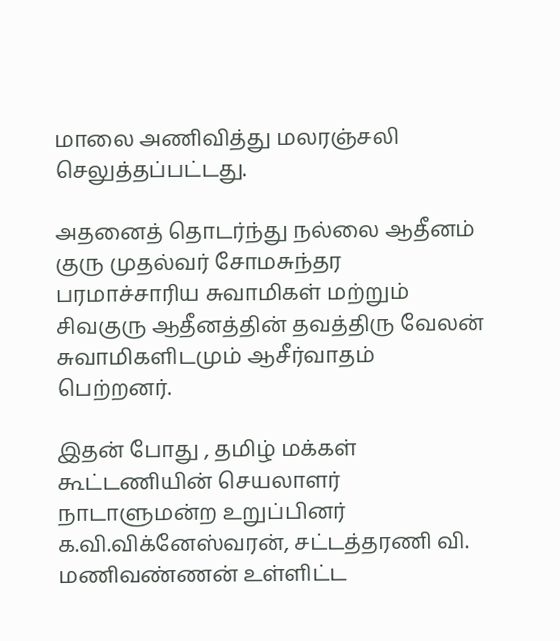மாலை அணிவித்து மலரஞ்சலி செலுத்தப்பட்டது.

அதனைத் தொடர்ந்து நல்லை ஆதீனம்  குரு முதல்வர் சோமசுந்தர பரமாச்சாரிய சுவாமிகள் மற்றும் சிவகுரு ஆதீனத்தின் தவத்திரு வேலன் சுவாமிகளிடமும் ஆசீர்வாதம் பெற்றனர்.

இதன் போது , தமிழ் மக்கள் கூட்டணியின் செயலாளர்  நாடாளுமன்ற உறுப்பினர் க.வி.விக்னேஸ்வரன், சட்டத்தரணி வி. மணிவண்ணன் உள்ளிட்ட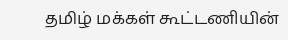தமிழ் மக்கள் கூட்டணியின்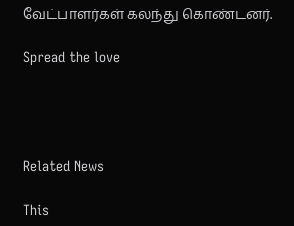வேட்பாளர்கள் கலந்து கொண்டனர்.

Spread the love




Related News

This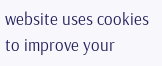website uses cookies to improve your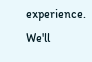experience. We'll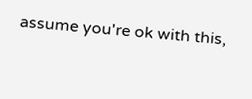assume you're ok with this,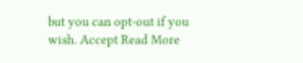but you can opt-out if you wish. Accept Read More